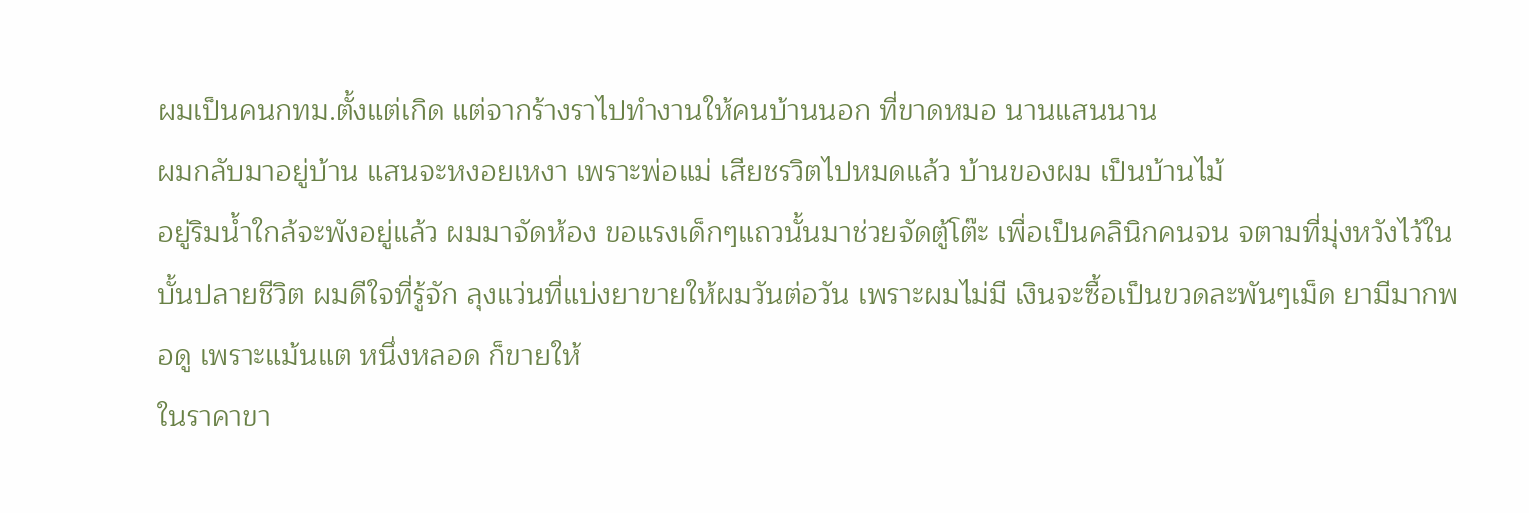ผมเป็นคนกทม.ตั้งแต่เกิด แต่จากร้างราไปทำงานให้คนบ้านนอก ที่ขาดหมอ นานแสนนาน
ผมกลับมาอยู่บ้าน แสนจะหงอยเหงา เพราะพ่อแม่ เสียชรวิตไปหมดแล้ว บ้านของผม เป็นบ้านไม้
อยู่ริมน้ำใกล้จะพังอยู่แล้ว ผมมาจัดห้อง ขอแรงเด็กๆแถวนั้นมาช่วยจัดตู้โต๊ะ เพื่อเป็นคลินิกคนจน จตามที่มุ่งหวังไว้ในบั้นปลายชีวิต ผมดีใจที่รู้จัก ลุงแว่นที่แบ่งยาขายให้ผมวันต่อวัน เพราะผมไม่มี เงินจะซื้อเป็นขวดละพันๆเม็ด ยามีมากพอดู เพราะแม้นแต หนึ่งหลอด ก็ขายให้
ในราคาขา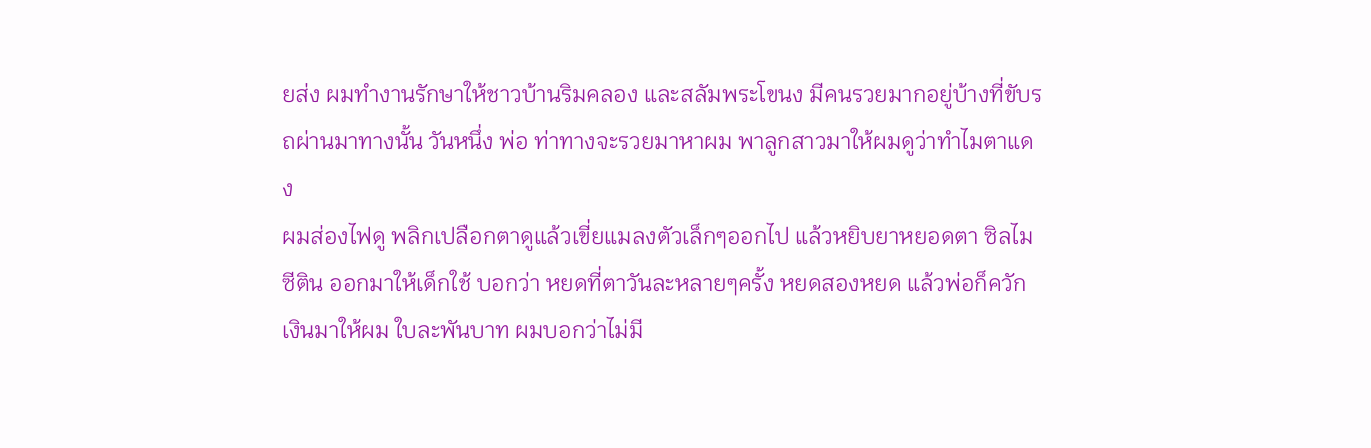ยส่ง ผมทำงานรักษาให้ชาวบ้านริมคลอง และสลัมพระโขนง มีคนรวยมากอยู่บ้างที่ขับรถผ่านมาทางนั้น วันหนึ่ง พ่อ ท่าทางจะรวยมาหาผม พาลูกสาวมาให้ผมดูว่าทำไมตาแดง
ผมส่องไฟดู พลิกเปลือกตาดูแล้วเขี่ยแมลงตัวเล็กๆออกไป แล้วหยิบยาหยอดตา ซิลไมซีติน ออกมาให้เด็กใช้ บอกว่า หยดที่ตาวันละหลายๆครั้ง หยดสองหยด แล้วพ่อก็ควักเงินมาให้ผม ใบละพันบาท ผมบอกว่าไม่มี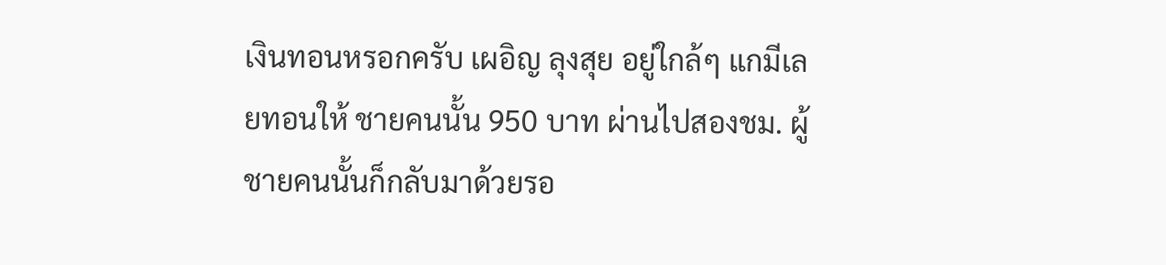เงินทอนหรอกครับ เผอิญ ลุงสุย อยู่ใกล้ๆ แกมีเลยทอนให้ ชายคนนั้น 950 บาท ผ่านไปสองชม. ผู้ชายคนนั้นก็กลับมาด้วยรอ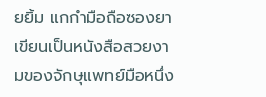ยยิ้ม แกกำมือถือซองยา เขียนเป็นหนังสือสวยงามของจักษุแพทย์มือหนึ่ง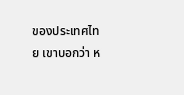ของประเทศไทย เขาบอกว่า ห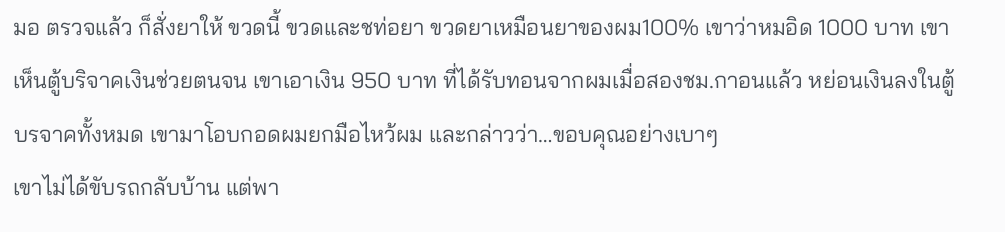มอ ตรวจแล้ว ก็สั่งยาให้ ขวดนี้ ขวดและชท่อยา ขวดยาเหมือนยาของผม100% เขาว่าหมอิด 1000 บาท เขาเห็นตู้บริจาคเงินช่วยตนจน เขาเอาเงิน 950 บาท ที่ได้รับทอนจากผมเมื่อสองชม.กาอนแล้ว หย่อนเงินลงในตู้บรจาคทั้งหมด เขามาโอบกอดผมยกมือไหว้ผม และกล่าวว่า…ขอบคุณอย่างเบาๆ
เขาไม่ได้ขับรถกลับบ้าน แต่พา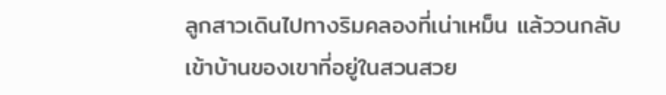ลูกสาวเดินไปทางริมคลองที่เน่าเหม็น แล้ววนกลับเข้าบ้านของเขาที่อยู่ในสวนสวย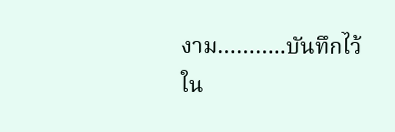งาม………..บันทึกไว้ใน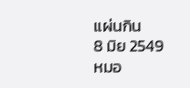แผ่นกิน
8 มิย 2549
หมอ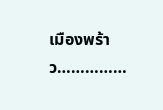เมืองพร้าว……………